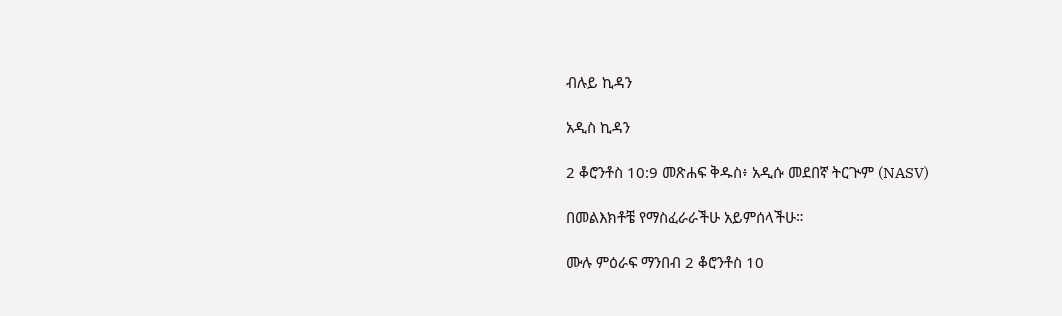ብሉይ ኪዳን

አዲስ ኪዳን

2 ቆሮንቶስ 10:9 መጽሐፍ ቅዱስ፥ አዲሱ መደበኛ ትርጒም (NASV)

በመልእክቶቼ የማስፈራራችሁ አይምሰላችሁ።

ሙሉ ምዕራፍ ማንበብ 2 ቆሮንቶስ 10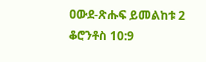ዐውደ-ጽሑፍ ይመልከቱ 2 ቆሮንቶስ 10:9